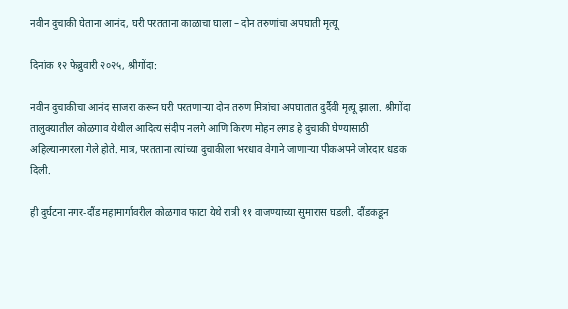नवीन दुचाकी घेताना आनंद, घरी परतताना काळाचा घाला – दोन तरुणांचा अपघाती मृत्यू

दिनांक १२ फेब्रुवारी २०२५, श्रीगोंदा:

नवीन दुचाकीचा आनंद साजरा करून घरी परतणाऱ्या दोन तरुण मित्रांचा अपघातात दुर्दैवी मृत्यू झाला. श्रीगोंदा तालुक्यातील कोळगाव येथील आदित्य संदीप नलगे आणि किरण मोहन लगड हे दुचाकी घेण्यासाठी अहिल्यानगरला गेले होते. मात्र, परतताना त्यांच्या दुचाकीला भरधाव वेगाने जाणाऱ्या पीकअपने जोरदार धडक दिली.

ही दुर्घटना नगर-दौंड महामार्गावरील कोळगाव फाटा येथे रात्री ११ वाजण्याच्या सुमारास घडली. दौंडकडून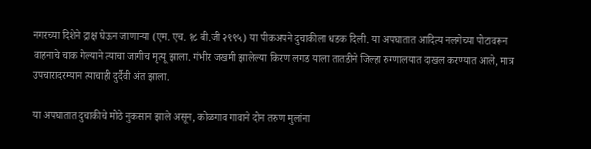नगरच्या दिशेने द्राक्ष घेऊन जाणाऱ्या (एम. एच. १८ बी.जी २९९५) या पीकअपने दुचाकीला धडक दिली. या अपघातात आदित्य नलगेच्या पोटावरून वाहनाचे चाक गेल्याने त्याचा जागीच मृत्यू झाला. गंभीर जखमी झालेल्या किरण लगड याला तातडीने जिल्हा रुग्णालयात दाखल करण्यात आले, मात्र उपचारादरम्यान त्याचाही दुर्दैवी अंत झाला.

या अपघातात दुचाकीचे मोठे नुकसान झाले असून, कोळगाव गावाने दोन तरुण मुलांना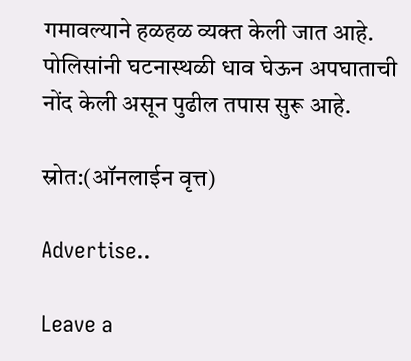गमावल्याने हळहळ व्यक्त केली जात आहे. पोलिसांनी घटनास्थळी धाव घेऊन अपघाताची नोंद केली असून पुढील तपास सुरू आहे.

स्रोत:(ऑनलाईन वृत्त)

Advertise..

Leave a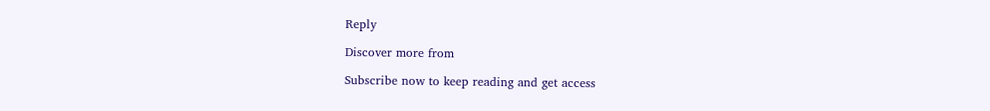Reply

Discover more from

Subscribe now to keep reading and get access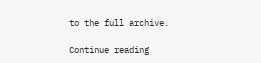to the full archive.

Continue reading